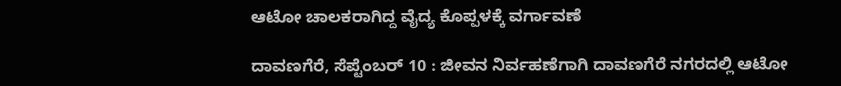ಆಟೋ ಚಾಲಕರಾಗಿದ್ದ ವೈದ್ಯ ಕೊಪ್ಪಳಕ್ಕೆ ವರ್ಗಾವಣೆ

ದಾವಣಗೆರೆ, ಸೆಪ್ಟೆಂಬರ್ 10 : ಜೀವನ ನಿರ್ವಹಣೆಗಾಗಿ ದಾವಣಗೆರೆ ನಗರದಲ್ಲಿ ಆಟೋ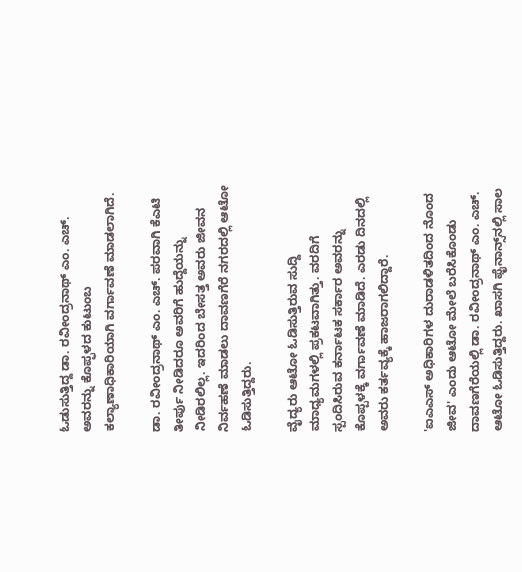ಓಡುಸುತ್ತಿದ್ದ ಡಾ. ರವೀಂದ್ರನಾಥ್ ಎಂ. ಎಚ್. ಅವರನ್ನು ಕೊಪ್ಫಳದ ಕುಟುಂಬ ಕಲ್ಯಾಣಾಧಿಕಾರಿಯಾಗಿ ವರ್ಗಾವಣೆ ಮಾಡಲಾಗಿದೆ.

ಡಾ. ರವೀಂದ್ರನಾಥ್ ಎಂ. ಎಚ್. ಪರವಾಗಿ ಕೆಎಟಿ ತೀರ್ಪು ನೀಡಿದರೂ ಅವರಿಗೆ ಹುದ್ದೆಯನ್ನು ನೀಡಿರಲಿಲ್ಲ. ಇದರಿಂದ ಬೇಸತ್ತ ಅವರು ಜೀವನ ನಿರ್ವಹಣೆ ಮಾಡಲು ದಾವಣಗೆರೆ ನಗರದಲ್ಲಿ ಆಟೋ ಓಡಿಸುತ್ತಿದ್ದರು.

ವೈದ್ಯರು ಆಟೋ ಓಡಿಸುತ್ತಿರುವ ಸುದ್ದಿ ಮಾಧ್ಯಮಗಳಲ್ಲಿ ಪ್ರಕಟವಾಗಿತ್ತು. ವರದಿಗೆ ಸ್ಪಂದಿಸಿರುವ ಕರ್ನಾಟಕ ಸರ್ಕಾರ ಅವರನ್ನು ಕೊಪ್ಪಳಕ್ಕೆ ವರ್ಗಾವಣೆ ಮಾಡಿದೆ. ಎರಡು ದಿನದಲ್ಲಿ ಅವರು ಕರ್ತವ್ಯಕ್ಕೆ ಹಾಜರಾಗಲಿದ್ದಾರೆ.

'ಐಎಎಸ್ ಅಧಿಕಾರಿಗಳ ದುರಾಡಳಿತದಿಂದ ನೊಂದ ಜೀವ' ಎಂದು ಆಟೋ ಮೇಲೆ ಬರೆಸಿಕೊಂಡು ದಾವಣಗೆರೆಯಲ್ಲಿ ಡಾ. ರವೀಂದ್ರನಾಥ್ ಎಂ. ಎಚ್. ಆಟೋ ಓಡಿಸುತ್ತಿದ್ದರು. ಖಾಸಗಿ ಫೈನಾನ್ಸ್‌ನಲ್ಲಿ ಸಾಲ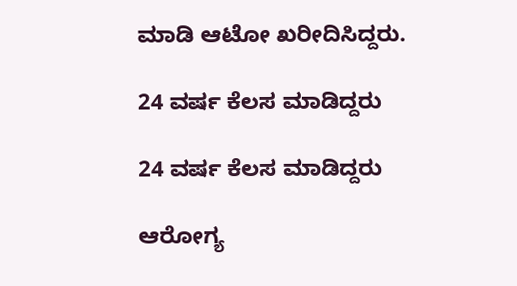ಮಾಡಿ ಆಟೋ ಖರೀದಿಸಿದ್ದರು.

24 ವರ್ಷ ಕೆಲಸ ಮಾಡಿದ್ದರು

24 ವರ್ಷ ಕೆಲಸ ಮಾಡಿದ್ದರು

ಆರೋಗ್ಯ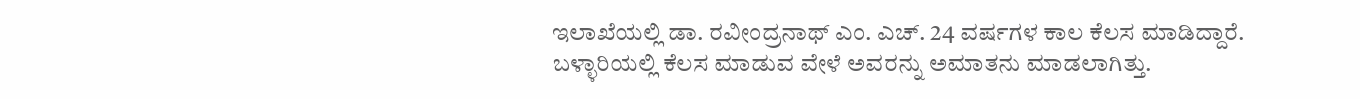ಇಲಾಖೆಯಲ್ಲಿ ಡಾ. ರವೀಂದ್ರನಾಥ್ ಎಂ. ಎಚ್. 24 ವರ್ಷಗಳ ಕಾಲ ಕೆಲಸ ಮಾಡಿದ್ದಾರೆ. ಬಳ್ಳಾರಿಯಲ್ಲಿ ಕೆಲಸ ಮಾಡುವ ವೇಳೆ ಅವರನ್ನು ಅಮಾತನು ಮಾಡಲಾಗಿತ್ತು.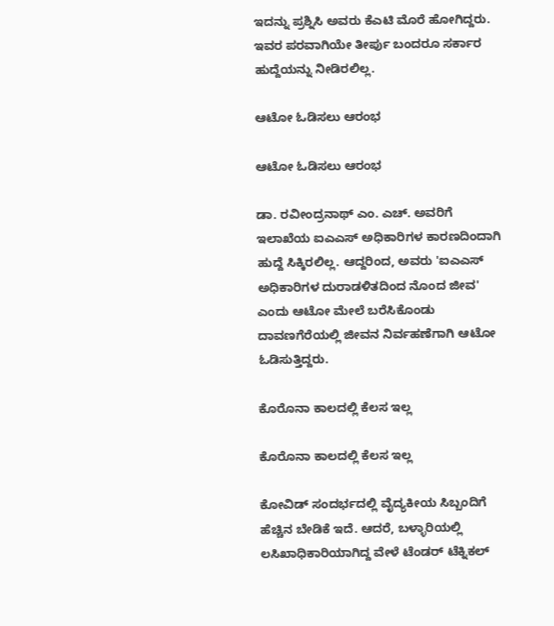ಇದನ್ನು ಪ್ರಶ್ನಿಸಿ ಅವರು ಕೆಎಟಿ ಮೊರೆ ಹೋಗಿದ್ದರು. ಇವರ ಪರವಾಗಿಯೇ ತೀರ್ಪು ಬಂದರೂ ಸರ್ಕಾರ ಹುದ್ದೆಯನ್ನು ನೀಡಿರಲಿಲ್ಲ.

ಆಟೋ ಓಡಿಸಲು ಆರಂಭ

ಆಟೋ ಓಡಿಸಲು ಆರಂಭ

ಡಾ. ರವೀಂದ್ರನಾಥ್ ಎಂ. ಎಚ್. ಅವರಿಗೆ ಇಲಾಖೆಯ ಐಎಎಸ್ ಅಧಿಕಾರಿಗಳ ಕಾರಣದಿಂದಾಗಿ ಹುದ್ದೆ ಸಿಕ್ಕಿರಲಿಲ್ಲ. ಆದ್ದರಿಂದ, ಅವರು 'ಐಎಎಸ್ ಅಧಿಕಾರಿಗಳ ದುರಾಡಳಿತದಿಂದ ನೊಂದ ಜೀವ' ಎಂದು ಆಟೋ ಮೇಲೆ ಬರೆಸಿಕೊಂಡು ದಾವಣಗೆರೆಯಲ್ಲಿ ಜೀವನ ನಿರ್ವಹಣೆಗಾಗಿ ಆಟೋ ಓಡಿಸುತ್ತಿದ್ದರು.

ಕೊರೊನಾ ಕಾಲದಲ್ಲಿ ಕೆಲಸ ಇಲ್ಲ

ಕೊರೊನಾ ಕಾಲದಲ್ಲಿ ಕೆಲಸ ಇಲ್ಲ

ಕೋವಿಡ್ ಸಂದರ್ಭದಲ್ಲಿ ವೈದ್ಯಕೀಯ ಸಿಬ್ಬಂದಿಗೆ ಹೆಚ್ಚಿನ ಬೇಡಿಕೆ ಇದೆ. ಆದರೆ, ಬಳ್ಳಾರಿಯಲ್ಲಿ ಲಸಿಖಾಧಿಕಾರಿಯಾಗಿದ್ದ ವೇಳೆ ಟೆಂಡರ್ ಟೆಕ್ನಿಕಲ್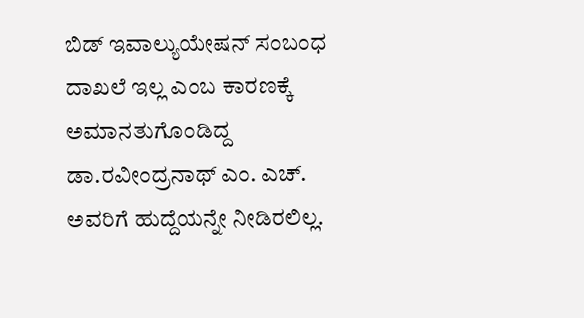ಬಿಡ್ ಇವಾಲ್ಯುಯೇಷನ್ ಸಂಬಂಧ ದಾಖಲೆ ಇಲ್ಲ ಎಂಬ ಕಾರಣಕ್ಕೆ ಅಮಾನತುಗೊಂಡಿದ್ದ ಡಾ.ರವೀಂದ್ರನಾಥ್ ಎಂ. ಎಚ್. ಅವರಿಗೆ ಹುದ್ದೆಯನ್ನೇ ನೀಡಿರಲಿಲ್ಲ.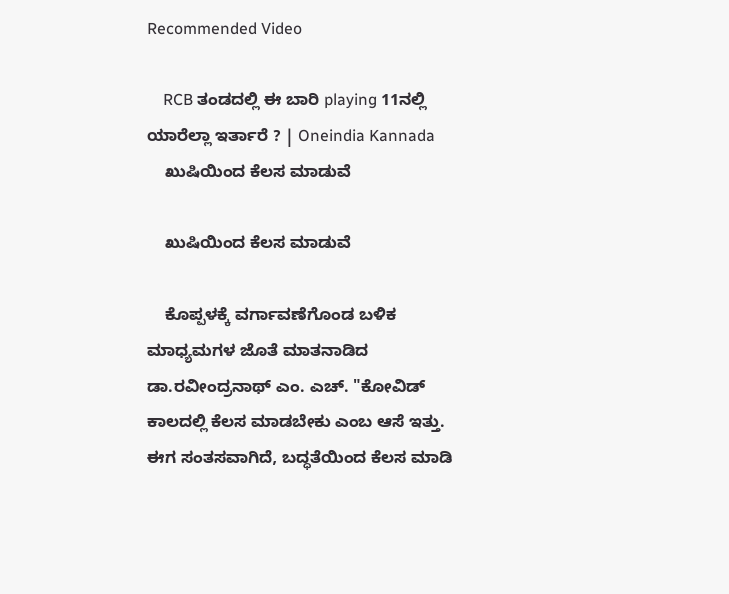Recommended Video

    RCB ತಂಡದಲ್ಲಿ ಈ ಬಾರಿ playing 11ನಲ್ಲಿ ಯಾರೆಲ್ಲಾ ಇರ್ತಾರೆ ? | Oneindia Kannada
    ಖುಷಿಯಿಂದ ಕೆಲಸ ಮಾಡುವೆ

    ಖುಷಿಯಿಂದ ಕೆಲಸ ಮಾಡುವೆ

    ಕೊಪ್ಪಳಕ್ಕೆ ವರ್ಗಾವಣೆಗೊಂಡ ಬಳಿಕ ಮಾಧ್ಯಮಗಳ ಜೊತೆ ಮಾತನಾಡಿದ ಡಾ.ರವೀಂದ್ರನಾಥ್ ಎಂ. ಎಚ್. "ಕೋವಿಡ್ ಕಾಲದಲ್ಲಿ ಕೆಲಸ ಮಾಡಬೇಕು ಎಂಬ ಆಸೆ ಇತ್ತು. ಈಗ ಸಂತಸವಾಗಿದೆ, ಬದ್ಧತೆಯಿಂದ ಕೆಲಸ ಮಾಡಿ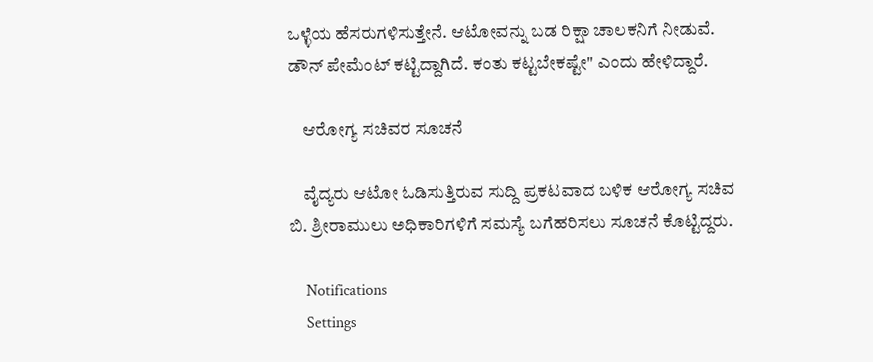ಒಳ್ಳೆಯ ಹೆಸರುಗಳಿಸುತ್ತೇನೆ. ಆಟೋವನ್ನು ಬಡ ರಿಕ್ಷಾ ಚಾಲಕನಿಗೆ ನೀಡುವೆ. ಡೌನ್ ಪೇಮೆಂಟ್ ಕಟ್ಟಿದ್ದಾಗಿದೆ. ಕಂತು ಕಟ್ಟಬೇಕಷ್ಟೇ" ಎಂದು ಹೇಳಿದ್ದಾರೆ.

    ಆರೋಗ್ಯ ಸಚಿವರ ಸೂಚನೆ

    ವೈದ್ಯರು ಆಟೋ ಓಡಿಸುತ್ತಿರುವ ಸುದ್ದಿ ಪ್ರಕಟವಾದ ಬಳಿಕ ಆರೋಗ್ಯ ಸಚಿವ ಬಿ. ಶ್ರೀರಾಮುಲು ಅಧಿಕಾರಿಗಳಿಗೆ ಸಮಸ್ಯೆ ಬಗೆಹರಿಸಲು ಸೂಚನೆ ಕೊಟ್ಟಿದ್ದರು.

    Notifications
    Settings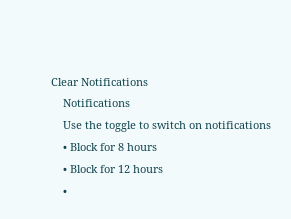Clear Notifications
    Notifications
    Use the toggle to switch on notifications
    • Block for 8 hours
    • Block for 12 hours
    •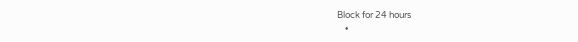Block for 24 hours
    •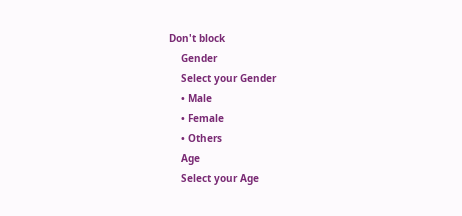Don't block
    Gender
    Select your Gender
    • Male
    • Female
    • Others
    Age
    Select your Age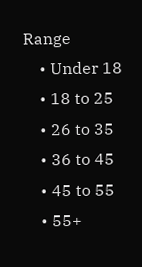Range
    • Under 18
    • 18 to 25
    • 26 to 35
    • 36 to 45
    • 45 to 55
    • 55+